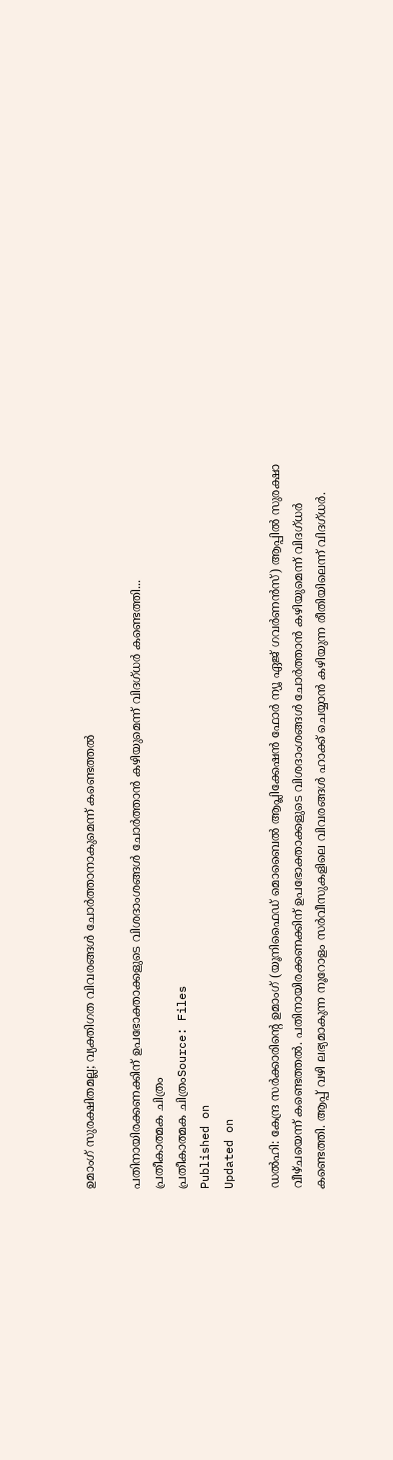ഉമാംഗ് സുരക്ഷിതമല്ല; വ്യക്തിഗത വിവരങ്ങൾ ചോർത്താനാകുമെന്ന് കണ്ടെത്തൽ

പതിനായിരക്കണക്കിന് ഉപഭോക്താക്കളുടെ വിശദാംശങ്ങൾ ചോർത്താൻ കഴിയുമെന്ന് വിദഗ്ധർ കണ്ടെത്തി...
പ്രതീകാത്മക ചിത്രം
പ്രതീകാത്മക ചിത്രംSource: Files
Published on
Updated on

ഡൽഹി: കേന്ദ്ര സർക്കാരിന്റെ ഉമാംഗ് (യൂനിഫൈഡ് മൊബൈൽ ആപ്ലിക്കേഷൻ ഫോർ ന്യൂ ഏജ് ഗവർണൻസ്) ആപ്പിൽ സുരക്ഷാ വീഴ്ചയെന്ന് കണ്ടെത്തൽ. പതിനായിരക്കണക്കിന് ഉപഭോക്താക്കളുടെ വിശദാംശങ്ങൾ ചോർത്താൻ കഴിയുമെന്ന് വിദഗ്ധർ കണ്ടെത്തി. ആപ്പ് വഴി ലഭ്യമാകുന്ന നൂറോളം സർവീസുകളിലെ വിവരങ്ങൾ ഹാക്ക് ചെയ്യാൻ കഴിയുന്ന രീതിയിലെന്ന് വിദഗ്ധർ.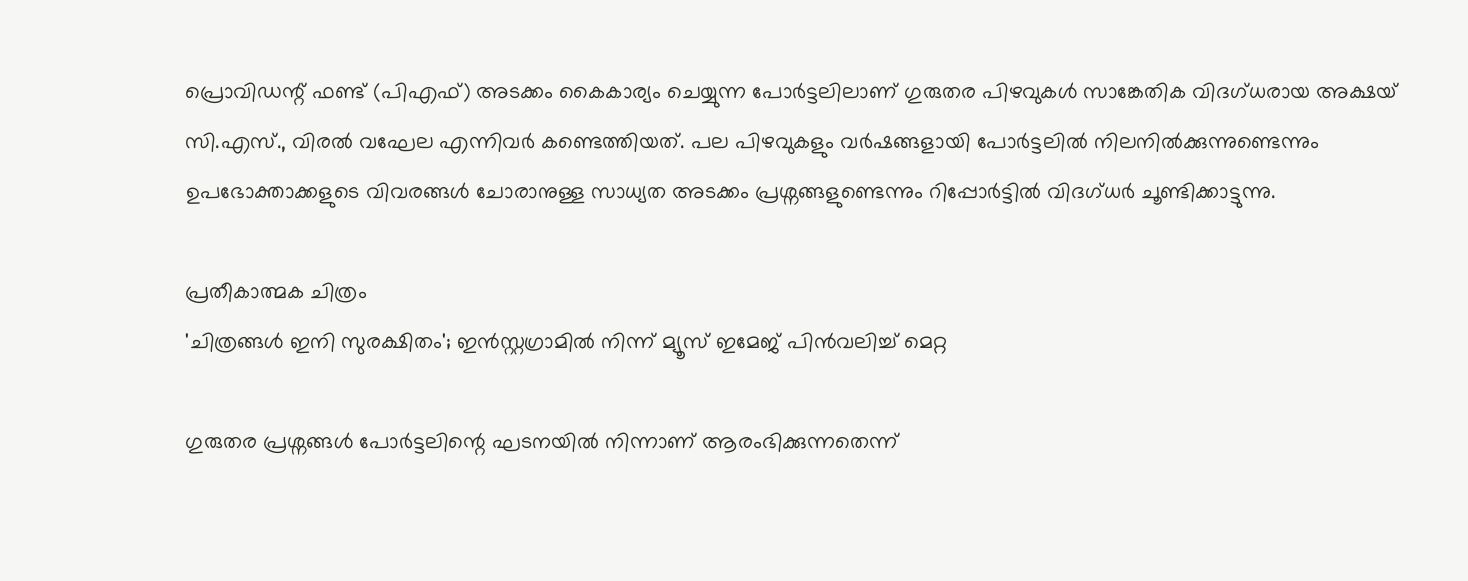പ്രൊവിഡന്റ് ഫണ്ട് (പിഎഫ്) അടക്കം കൈകാര്യം ചെയ്യുന്ന പോർട്ടലിലാണ് ഗുരുതര പിഴവുകൾ സാങ്കേതിക വിദഗ്ധരായ അക്ഷയ് സി.എസ്., വിരൽ വഘേല എന്നിവർ കണ്ടെത്തിയത്. പല പിഴവുകളും വർഷങ്ങളായി പോർട്ടലിൽ നിലനിൽക്കുന്നുണ്ടെന്നും ഉപഭോക്താക്കളുടെ വിവരങ്ങൾ ചോരാനുള്ള സാധ്യത അടക്കം പ്രശ്നങ്ങളുണ്ടെന്നും റിപ്പോർട്ടിൽ വിദഗ്ധർ ചൂണ്ടിക്കാട്ടുന്നു.

പ്രതീകാത്മക ചിത്രം
'ചിത്രങ്ങൾ ഇനി സുരക്ഷിതം'; ഇൻസ്റ്റഗ്രാമിൽ നിന്ന് മ്യൂസ് ഇമേജ് പിൻവലിച്ച് മെറ്റ

ഗുരുതര പ്രശ്നങ്ങൾ പോർട്ടലിന്റെ ഘടനയിൽ നിന്നാണ് ആരംഭിക്കുന്നതെന്ന്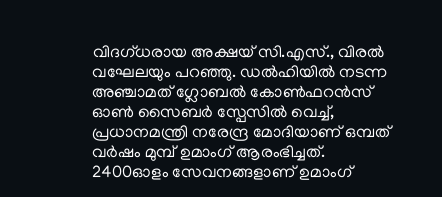വിദഗ്ധരായ അക്ഷയ് സി.എസ്., വിരൽ വഘേലയും പറഞ്ഞു. ഡൽഹിയിൽ നടന്ന അഞ്ചാമത് ഗ്ലോബൽ കോൺഫറൻസ് ഓൺ സൈബർ സ്പേസിൽ വെച്ച്, പ്രധാനമന്ത്രി നരേന്ദ്ര മോദിയാണ് ഒമ്പത് വർഷം മുമ്പ് ഉമാംഗ് ആരംഭിച്ചത്. 2400ഓളം സേവനങ്ങളാണ് ഉമാംഗ്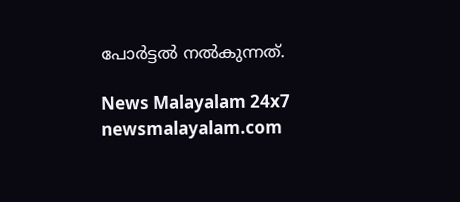പോർട്ടൽ നൽകുന്നത്.

News Malayalam 24x7
newsmalayalam.com